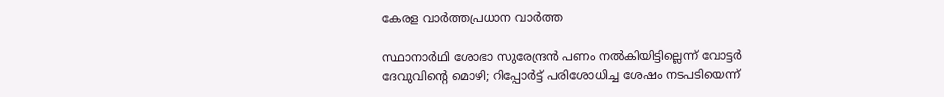കേരള വാർത്തപ്രധാന വാർത്ത

സ്ഥാനാർഥി ശോഭാ സുരേന്ദ്രന്‍ പണം നൽകിയിട്ടില്ലെന്ന് വോട്ടര്‍ ദേവുവിന്റെ മൊഴി; റിപ്പോർട്ട് പരിശോധിച്ച ശേഷം നടപടിയെന്ന്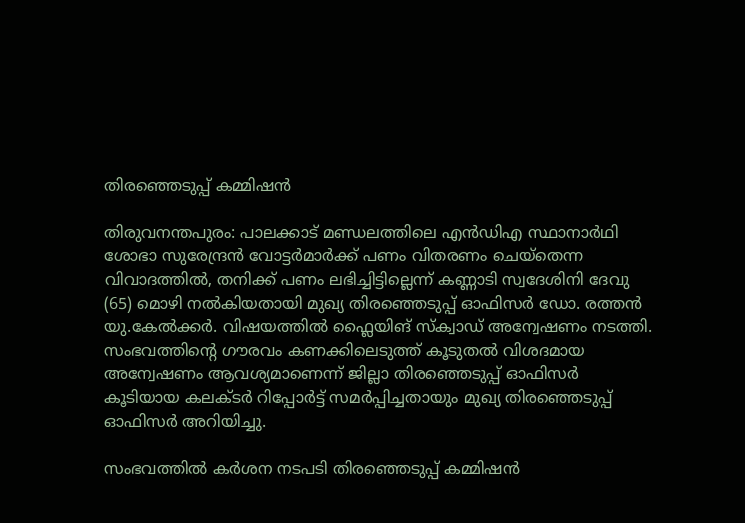തിരഞ്ഞെടുപ്പ് കമ്മിഷൻ

തിരുവനന്തപുരം: പാലക്കാട് മണ്ഡലത്തിലെ എന്‍ഡിഎ സ്ഥാനാർഥി ശോഭാ സുരേന്ദ്രന്‍ വോട്ടര്‍മാര്‍ക്ക് പണം വിതരണം ചെയ്‌തെന്ന വിവാദത്തില്‍, തനിക്ക് പണം ലഭിച്ചിട്ടില്ലെന്ന് കണ്ണാടി സ്വദേശിനി ദേവു (65) മൊഴി നല്‍കിയതായി മുഖ്യ തിരഞ്ഞെടുപ്പ് ഓഫിസര്‍ ഡോ. രത്തന്‍ യു.കേല്‍ക്കര്‍. വിഷയത്തില്‍ ഫ്ലൈയിങ് സ്‌ക്വാഡ് അന്വേഷണം നടത്തി. സംഭവത്തിന്റെ ഗൗരവം കണക്കിലെടുത്ത് കൂടുതല്‍ വിശദമായ അന്വേഷണം ആവശ്യമാണെന്ന് ജില്ലാ തിരഞ്ഞെടുപ്പ് ഓഫിസര്‍ കൂടിയായ കലക്ടര്‍ റിപ്പോര്‍ട്ട് സമര്‍പ്പിച്ചതായും മുഖ്യ തിരഞ്ഞെടുപ്പ് ഓഫിസര്‍ അറിയിച്ചു.

സംഭവത്തില്‍ കര്‍ശന നടപടി തിരഞ്ഞെടുപ്പ് കമ്മിഷന്‍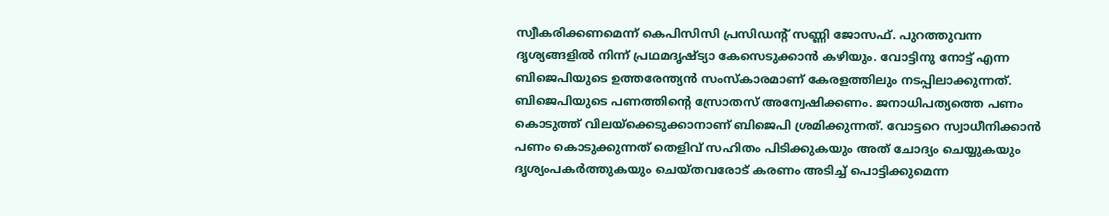സ്വീകരിക്കണമെന്ന് കെപിസിസി പ്രസിഡന്റ് സണ്ണി ജോസഫ്. പുറത്തുവന്ന ദൃശ്യങ്ങളില്‍ നിന്ന് പ്രഥമദൃഷ്ട്യാ കേസെടുക്കാന്‍ കഴിയും. വോട്ടിനു നോട്ട് എന്ന ബിജെപിയുടെ ഉത്തരേന്ത്യന്‍ സംസ്‌കാരമാണ് കേരളത്തിലും നടപ്പിലാക്കുന്നത്. ബിജെപിയുടെ പണത്തിന്റെ സ്രോതസ് അന്വേഷിക്കണം. ജനാധിപത്യത്തെ പണം കൊടുത്ത് വിലയ്‌ക്കെടുക്കാനാണ് ബിജെപി ശ്രമിക്കുന്നത്. വോട്ടറെ സ്വാധീനിക്കാന്‍ പണം കൊടുക്കുന്നത് തെളിവ് സഹിതം പിടിക്കുകയും അത് ചോദ്യം ചെയ്യുകയും ദൃശ്യംപകര്‍ത്തുകയും ചെയ്തവരോട് കരണം അടിച്ച് പൊട്ടിക്കുമെന്ന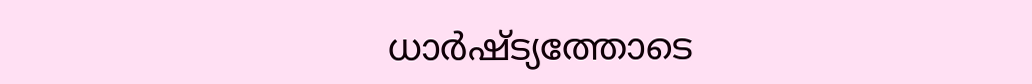ധാര്‍ഷ്ട്യത്തോടെ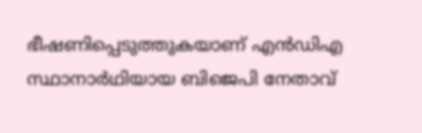ഭീഷണിപ്പെടുത്തുകയാണ് എന്‍ഡിഎ സ്ഥാനാര്‍ഥിയായ ബിജെപി നേതാവ്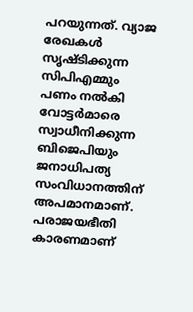പറയുന്നത്. വ്യാജ രേഖകള്‍ സൃഷ്ടിക്കുന്ന സിപിഎമ്മും പണം നല്‍കി വോട്ടര്‍മാരെ സ്വാധീനിക്കുന്ന ബിജെപിയും ജനാധിപത്യ സംവിധാനത്തിന് അപമാനമാണ്. പരാജയഭീതി കാരണമാണ്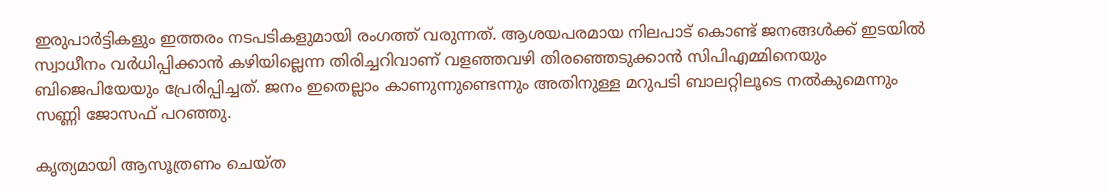ഇരുപാര്‍ട്ടികളും ഇത്തരം നടപടികളുമായി രംഗത്ത് വരുന്നത്. ആശയപരമായ നിലപാട് കൊണ്ട് ജനങ്ങള്‍ക്ക് ഇടയില്‍ സ്വാധീനം വര്‍ധിപ്പിക്കാന്‍ കഴിയില്ലെന്ന തിരിച്ചറിവാണ് വളഞ്ഞവഴി തിരഞ്ഞെടുക്കാന്‍ സിപിഎമ്മിനെയും ബിജെപിയേയും പ്രേരിപ്പിച്ചത്. ജനം ഇതെല്ലാം കാണുന്നുണ്ടെന്നും അതിനുള്ള മറുപടി ബാലറ്റിലൂടെ നല്‍കുമെന്നും സണ്ണി ജോസഫ് പറഞ്ഞു.

കൃത്യമായി ആസൂത്രണം ചെയ്ത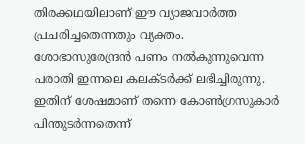തിരക്കഥയിലാണ് ഈ വ്യാജവാർത്ത പ്രചരിച്ചതെന്നതും വ്യക്തം. ശോഭാസുരേന്ദ്രൻ പണം നൽകുന്നുവെന്ന പരാതി ഇന്നലെ കലക്ടര്‍ക്ക് ലഭിച്ചിരുന്നു. ഇതിന് ശേഷമാണ് തന്നെ കോണ്‍ഗ്രസുകാര്‍ പിന്തുടര്‍ന്നതെന്ന്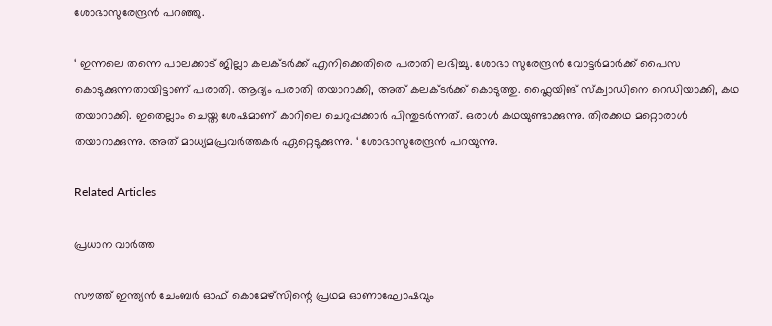ശോഭാസുരേന്ദ്രൻ പറഞ്ഞു.

‘ ഇന്നലെ തന്നെ പാലക്കാട് ജില്ലാ കലക്ടര്‍ക്ക് എനിക്കെതിരെ പരാതി ലഭിച്ചു. ശോഭാ സുരേന്ദ്രന്‍ വോട്ടര്‍മാര്‍ക്ക് പൈസ കൊടുക്കുന്നതായിട്ടാണ് പരാതി. ആദ്യം പരാതി തയാറാക്കി, അത് കലക്ടര്‍ക്ക് കൊടുത്തു. ഫ്ലൈയിങ് സ്ക്വാഡിനെ റെഡിയാക്കി, കഥ തയാറാക്കി. ഇതെല്ലാം ചെയ്ത ശേഷമാണ് കാറിലെ ചെറുപ്പക്കാര്‍ പിന്തുടര്‍ന്നത്. ഒരാള്‍ കഥയുണ്ടാക്കുന്നു. തിരക്കഥ മറ്റൊരാള്‍ തയാറാക്കുന്നു. അത് മാധ്യമപ്രവര്‍ത്തകര്‍ ഏറ്റെടുക്കുന്നു. ‘ ശോഭാസുരേന്ദ്രൻ പറയുന്നു.

Related Articles

പ്രധാന വാർത്ത

സൗത്ത് ഇന്ത്യന്‍ ചേംബര്‍ ഓഫ് കൊമേഴ്സിന്റെ പ്രഥമ ഓണാഘോഷവും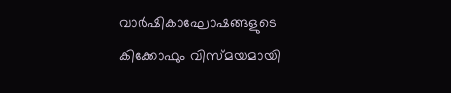വാര്‍ഷികാഘോഷങ്ങളുടെ കിക്കോഫും വിസ്മയമായി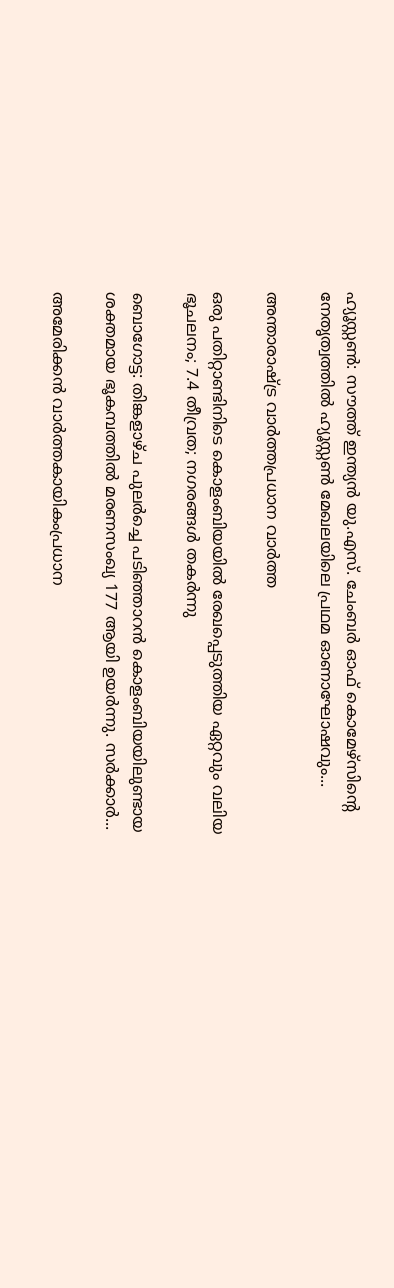ഹ്യൂസ്റ്റണ്‍: സൗത്ത് ഇന്ത്യന്‍ യു.എസ്. ചേംബര്‍ ഓഫ് കൊമേഴ്സിന്റെ നേതൃത്വത്തില്‍ ഹ്യൂസ്റ്റണ്‍ മേഖലയിലെ പ്രഥമ ഓണാഘോഷവും...

അന്താരാഷ്ട്ര വാർത്തപ്രധാന വാർത്ത

ഒരു പതിറ്റാണ്ടിനിടെ കൊളംബിയയില്‍ രേഖപ്പെടുത്തിയ ഏറ്റവും വലിയ ഭൂചലനം; 7.4 തീവ്രത; നഗരങ്ങള്‍ തകര്‍ന്നു

ബൊഗോട്ട: തിങ്കളാഴ്ച പുലര്‍ച്ചെ പടിഞ്ഞാറന്‍ കൊളംബിയയിലുണ്ടായ ശക്തമായ ഭൂകമ്പത്തില്‍ മരണസംഖ്യ 177 ആയി ഉയര്‍ന്നു. സര്‍ക്കാര്‍...

അമേരിക്കൻ വാർത്തകായികംപ്രധാന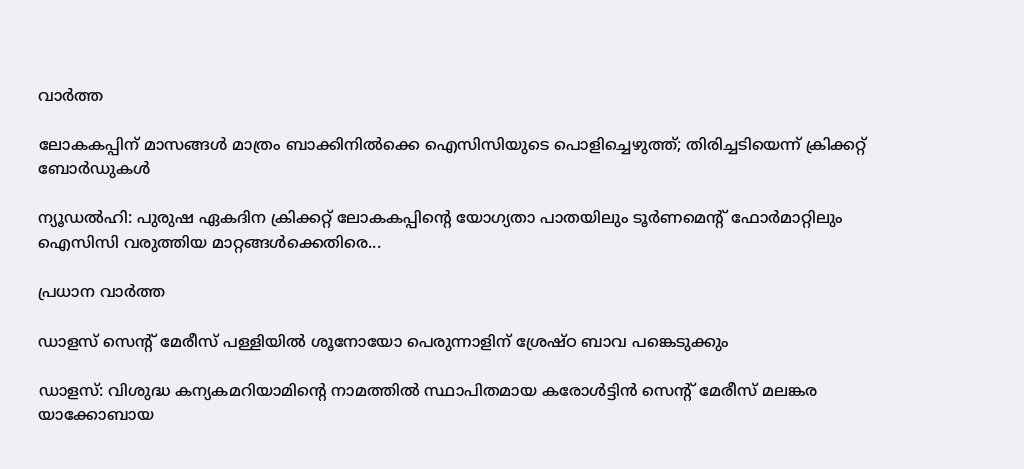വാർത്ത

ലോകകപ്പിന് മാസങ്ങൾ മാത്രം ബാക്കിനിൽക്കെ ഐസിസിയുടെ പൊളിച്ചെഴുത്ത്; തിരിച്ചടിയെന്ന് ക്രിക്കറ്റ് ബോർഡുകൾ

ന്യൂഡൽഹി: പുരുഷ ഏകദിന ക്രിക്കറ്റ് ലോകകപ്പിന്റെ യോഗ്യതാ പാതയിലും ടൂർണമെന്റ് ഫോർമാറ്റിലും ഐസിസി വരുത്തിയ മാറ്റങ്ങൾക്കെതിരെ...

പ്രധാന വാർത്ത

ഡാളസ് സെന്റ് മേരീസ് പള്ളിയില്‍ ശൂനോയോ പെരുന്നാളിന് ശ്രേഷ്ഠ ബാവ പങ്കെടുക്കും

ഡാളസ്: വിശുദ്ധ കന്യകമറിയാമിന്റെ നാമത്തില്‍ സ്ഥാപിതമായ കരോള്‍ട്ടിന്‍ സെന്റ് മേരീസ് മലങ്കര യാക്കോബായ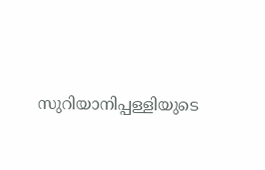സുറിയാനിപ്പള്ളിയുടെ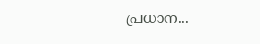പ്രധാന...